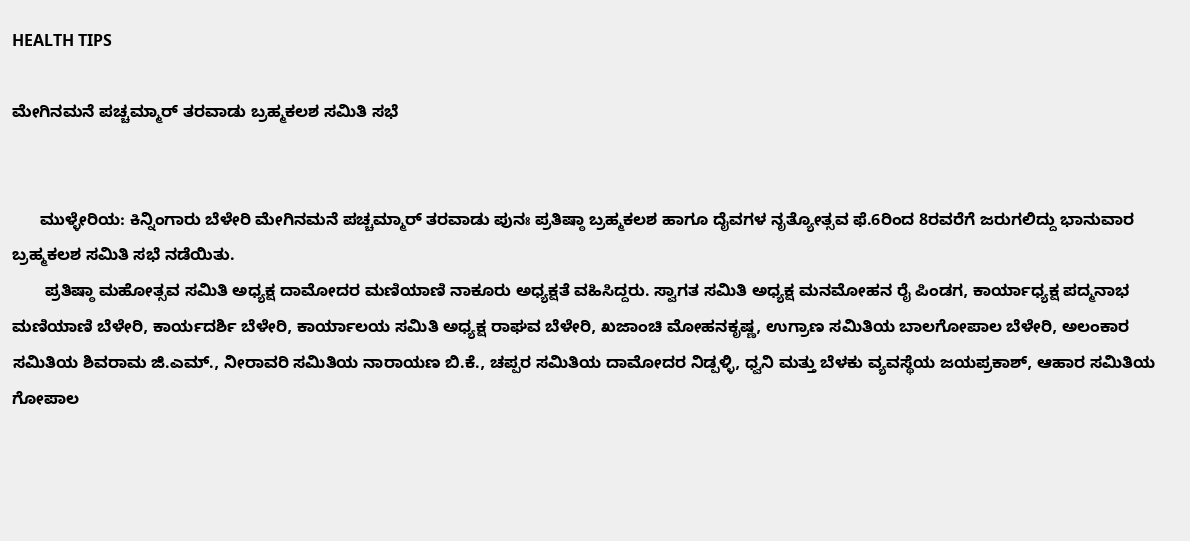HEALTH TIPS

ಮೇಗಿನಮನೆ ಪಚ್ಚಮ್ಮಾರ್ ತರವಾಡು ಬ್ರಹ್ಮಕಲಶ ಸಮಿತಿ ಸಭೆ


      ಮುಳ್ಳೇರಿಯ: ಕಿನ್ನಿಂಗಾರು ಬೆಳೇರಿ ಮೇಗಿನಮನೆ ಪಚ್ಚಮ್ಮಾರ್ ತರವಾಡು ಪುನಃ ಪ್ರತಿಷ್ಠಾ ಬ್ರಹ್ಮಕಲಶ ಹಾಗೂ ದೈವಗಳ ನೃತ್ಯೋತ್ಸವ ಫೆ.6ರಿಂದ 8ರವರೆಗೆ ಜರುಗಲಿದ್ದು ಭಾನುವಾರ ಬ್ರಹ್ಮಕಲಶ ಸಮಿತಿ ಸಭೆ ನಡೆಯಿತು.
       ಪ್ರತಿಷ್ಠಾ ಮಹೋತ್ಸವ ಸಮಿತಿ ಅಧ್ಯಕ್ಷ ದಾಮೋದರ ಮಣಿಯಾಣಿ ನಾಕೂರು ಅಧ್ಯಕ್ಷತೆ ವಹಿಸಿದ್ದರು. ಸ್ವಾಗತ ಸಮಿತಿ ಅಧ್ಯಕ್ಷ ಮನಮೋಹನ ರೈ ಪಿಂಡಗ, ಕಾರ್ಯಾಧ್ಯಕ್ಷ ಪದ್ಮನಾಭ ಮಣಿಯಾಣಿ ಬೆಳೇರಿ, ಕಾರ್ಯದರ್ಶಿ ಬೆಳೇರಿ, ಕಾರ್ಯಾಲಯ ಸಮಿತಿ ಅಧ್ಯಕ್ಷ ರಾಘವ ಬೆಳೇರಿ, ಖಜಾಂಚಿ ಮೋಹನಕೃಷ್ಣ, ಉಗ್ರಾಣ ಸಮಿತಿಯ ಬಾಲಗೋಪಾಲ ಬೆಳೇರಿ, ಅಲಂಕಾರ ಸಮಿತಿಯ ಶಿವರಾಮ ಜಿ.ಎಮ್., ನೀರಾವರಿ ಸಮಿತಿಯ ನಾರಾಯಣ ಬಿ.ಕೆ., ಚಪ್ಪರ ಸಮಿತಿಯ ದಾಮೋದರ ನಿಡ್ಪಳ್ಳಿ, ಧ್ವನಿ ಮತ್ತು ಬೆಳಕು ವ್ಯವಸ್ಥೆಯ ಜಯಪ್ರಕಾಶ್, ಆಹಾರ ಸಮಿತಿಯ ಗೋಪಾಲ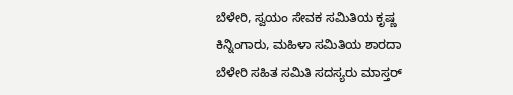ಬೆಳೇರಿ, ಸ್ವಯಂ ಸೇವಕ ಸಮಿತಿಯ ಕೃಷ್ಣ ಕಿನ್ನಿಂಗಾರು, ಮಹಿಳಾ ಸಮಿತಿಯ ಶಾರದಾ ಬೆಳೇರಿ ಸಹಿತ ಸಮಿತಿ ಸದಸ್ಯರು ಮಾಸ್ತರ್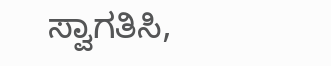ಸ್ವಾಗತಿಸಿ,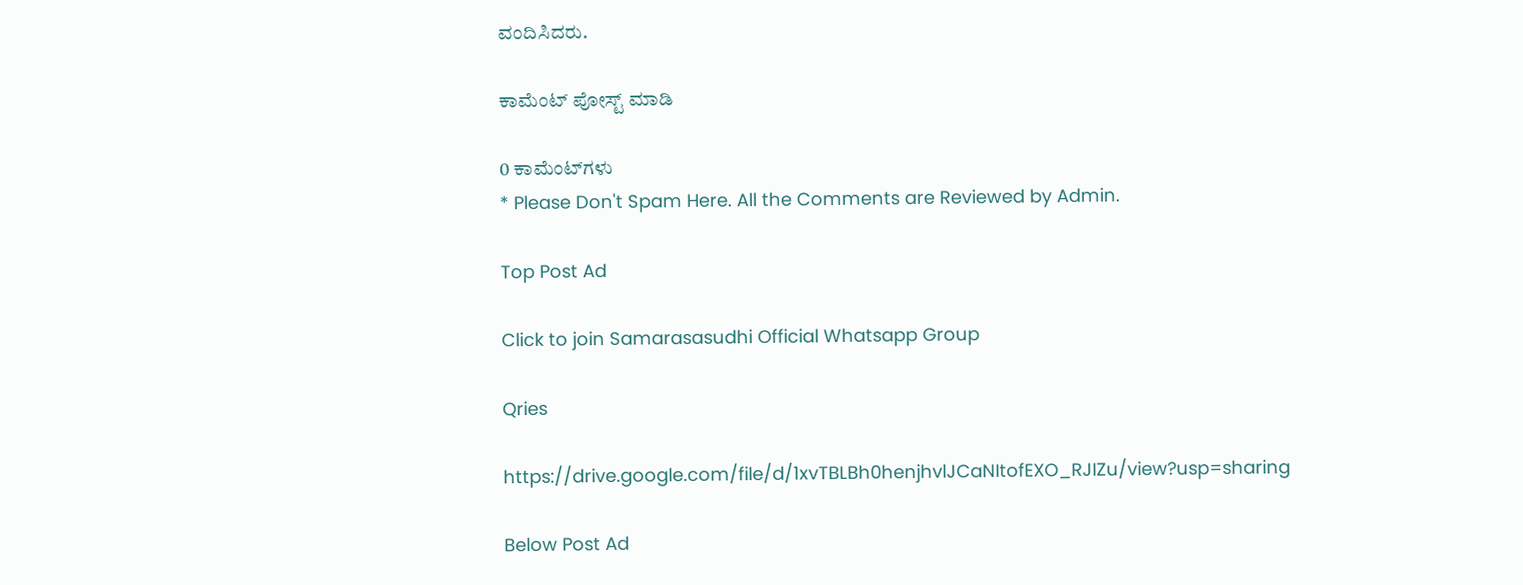ವಂದಿಸಿದರು.

ಕಾಮೆಂಟ್‌‌ ಪೋಸ್ಟ್‌ ಮಾಡಿ

0 ಕಾಮೆಂಟ್‌ಗಳು
* Please Don't Spam Here. All the Comments are Reviewed by Admin.

Top Post Ad

Click to join Samarasasudhi Official Whatsapp Group

Qries

https://drive.google.com/file/d/1xvTBLBh0henjhvlJCaNItofEXO_RJIZu/view?usp=sharing

Below Post Ad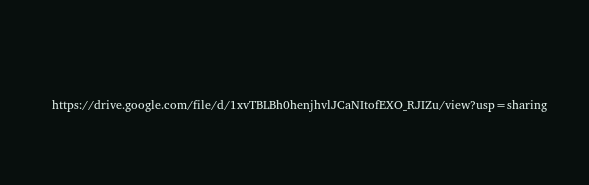https://drive.google.com/file/d/1xvTBLBh0henjhvlJCaNItofEXO_RJIZu/view?usp=sharing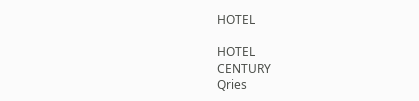HOTEL

HOTEL
CENTURY
Qries